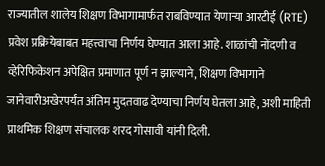राज्यातील शालेय शिक्षण विभागामार्फत राबविण्यात येणाऱ्या आरटीई (RTE) प्रवेश प्रक्रियेबाबत महत्त्वाचा निर्णय घेण्यात आला आहे. शाळांची नोंदणी व व्हेरिफिकेशन अपेक्षित प्रमाणात पूर्ण न झाल्याने, शिक्षण विभागाने जानेवारीअखेरपर्यंत अंतिम मुदतवाढ देण्याचा निर्णय घेतला आहे, अशी माहिती प्राथमिक शिक्षण संचालक शरद गोसावी यांनी दिली.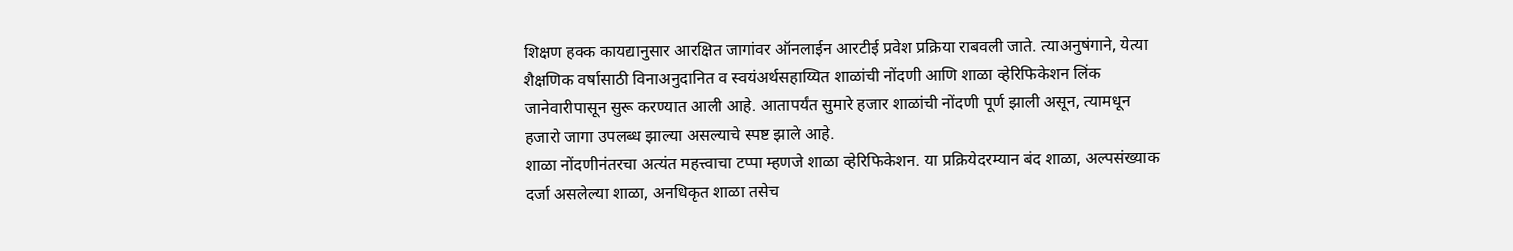शिक्षण हक्क कायद्यानुसार आरक्षित जागांवर ऑनलाईन आरटीई प्रवेश प्रक्रिया राबवली जाते. त्याअनुषंगाने, येत्या शैक्षणिक वर्षासाठी विनाअनुदानित व स्वयंअर्थसहाय्यित शाळांची नोंदणी आणि शाळा व्हेरिफिकेशन लिंक जानेवारीपासून सुरू करण्यात आली आहे. आतापर्यंत सुमारे हजार शाळांची नोंदणी पूर्ण झाली असून, त्यामधून हजारो जागा उपलब्ध झाल्या असल्याचे स्पष्ट झाले आहे.
शाळा नोंदणीनंतरचा अत्यंत महत्त्वाचा टप्पा म्हणजे शाळा व्हेरिफिकेशन. या प्रक्रियेदरम्यान बंद शाळा, अल्पसंख्याक दर्जा असलेल्या शाळा, अनधिकृत शाळा तसेच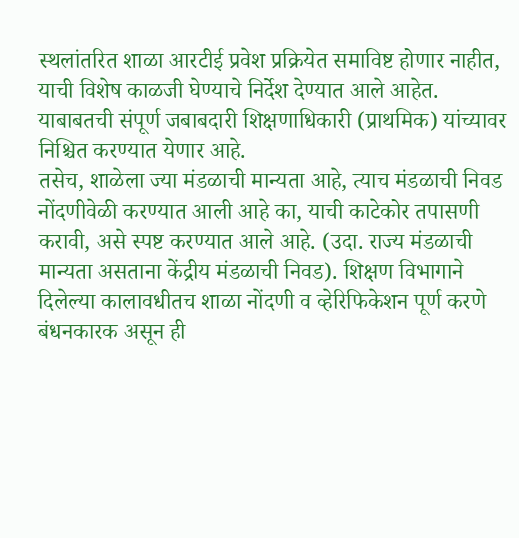स्थलांतरित शाळा आरटीई प्रवेश प्रक्रियेत समाविष्ट होणार नाहीत, याची विशेष काळजी घेण्याचे निर्देश देण्यात आले आहेत. याबाबतची संपूर्ण जबाबदारी शिक्षणाधिकारी (प्राथमिक) यांच्यावर निश्चित करण्यात येणार आहे.
तसेच, शाळेला ज्या मंडळाची मान्यता आहे, त्याच मंडळाची निवड नोंदणीवेळी करण्यात आली आहे का, याची काटेकोर तपासणी करावी, असे स्पष्ट करण्यात आले आहे. (उदा. राज्य मंडळाची मान्यता असताना केंद्रीय मंडळाची निवड). शिक्षण विभागाने दिलेल्या कालावधीतच शाळा नोंदणी व व्हेरिफिकेशन पूर्ण करणे बंधनकारक असून ही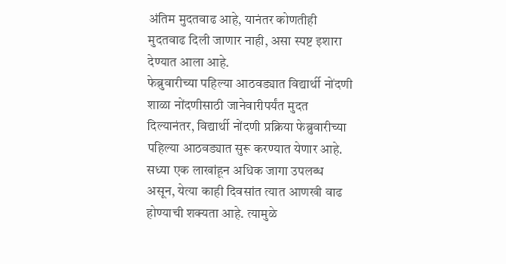अंतिम मुदतवाढ आहे, यानंतर कोणतीही मुदतवाढ दिली जाणार नाही, असा स्पष्ट इशारा देण्यात आला आहे.
फेब्रुवारीच्या पहिल्या आठवड्यात विद्यार्थी नोंदणी
शाळा नोंदणीसाठी जानेवारीपर्यंत मुदत दिल्यानंतर, विद्यार्थी नोंदणी प्रक्रिया फेब्रुवारीच्या पहिल्या आठवड्यात सुरू करण्यात येणार आहे. सध्या एक लाखांहून अधिक जागा उपलब्ध असून, येत्या काही दिवसांत त्यात आणखी वाढ होण्याची शक्यता आहे. त्यामुळे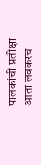पालकांची प्रतीक्षा आता लवकरच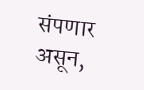संपणार असून,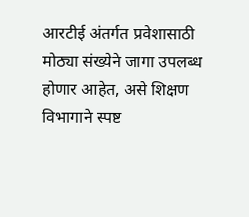आरटीई अंतर्गत प्रवेशासाठी मोठ्या संख्येने जागा उपलब्ध होणार आहेत, असे शिक्षण विभागाने स्पष्ट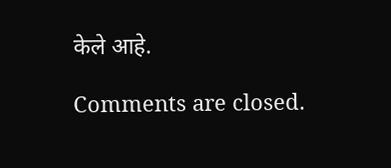केले आहे.

Comments are closed.